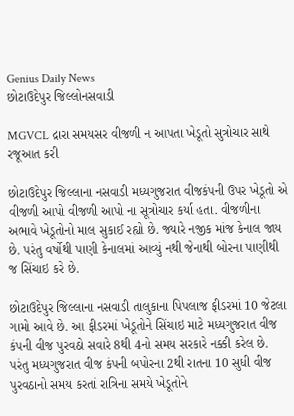Genius Daily News
છોટાઉદેપુર જિલ્લોનસવાડી

MGVCL દ્રારા સમયસર વીજળી ન આપતા ખેડૂતો સુત્રોચાર સાથે રજૂઆત કરી

છોટાઉદેપુર જિલ્લાના નસવાડી મધ્યગુજરાત વીજકંપની ઉપર ખેડૂતો એ વીજળી આપો વીજળી આપો ના સૂત્રોચાર કર્યા હતા. વીજળીના અભાવે ખેડૂતોનો માલ સુકાઈ રહ્યો છે. જ્યારે નજીક માંજ કેનાલ જાય છે. પરંતુ વર્ષોથી પાણી કેનાલમાં આવ્યું નથી જેનાથી બોરના પાણીથી જ સિંચાઇ કરે છે.

છોટાઉદેપુર જિલ્લાના નસવાડી તાલુકાના પિપલાજ ફીડરમાં 10 જેટલા ગામો આવે છે. આ ફીડરમાં ખેડૂતોને સિંચાઇ માટે મધ્યગુજરાત વીજ કંપની વીજ પુરવઠો સવારે 8થી 4નો સમય સરકારે નક્કી કરેલ છે. પરંતુ મધ્યગુજરાત વીજ કંપની બપોરના 2થી રાતના 10 સુધી વીજ પુરવઠાનો સમય કરતાં રાત્રિના સમયે ખેડૂતોને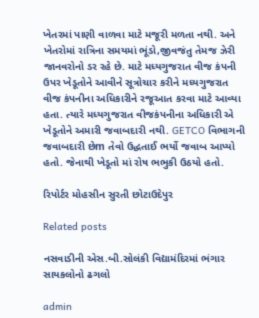ખેતરમાં પાણી વાળવા માટે મજૂરી મળતા નથી. અને ખેતરોમાં રાત્રિના સમયમાં ભૂંડો,જીવજંતુ તેમજ ઝેરી જાનવરોનો ડર રહે છે. માટે મધ્યગુજરાત વીજ કંપની ઉપર ખેડૂતોને આવીને સૂત્રોચાર કરીને મધ્યગુજરાત વીજ કંપનીના અધિકારીને રજૂઆત કરવા માટે આવ્યા હતા. ત્યારે મધ્યગુજરાત વીજકંપનીના અધિકારી એ ખેડૂતોને અમારી જવાબદારી નથી. GETCO વિભાગની જવાબદારી છેm તેવો ઉદ્ધતાઈ ભર્યો જવાબ આપ્યો હતો. જેનાથી ખેડૂતો માં રોષ ભભુકી ઉઠયો હતો.

રિપોર્ટર મોહસીન સુરતી છોટાઉદેપુર

Related posts

નસવાડીની એસ.બી.સોલંકી વિદ્યામંદિરમાં ભંગાર સાયકલોનો ઢગલો

admin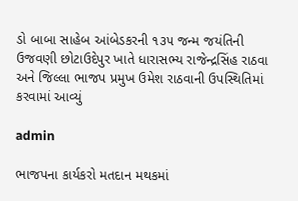ડો બાબા સાહેબ આંબેડકરની ૧૩૫ જન્મ જયંતિની ઉજવણી છોટાઉદેપુર ખાતે ધારાસભ્ય રાજેન્દ્રસિંહ રાઠવા અને જિલ્લા ભાજપ પ્રમુખ ઉમેશ રાઠવાની ઉપસ્થિતિમાં કરવામાં આવ્યું

admin

ભાજપના કાર્યકરો મતદાન મથકમાં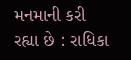મનમાની કરી રહ્યા છે : રાધિકા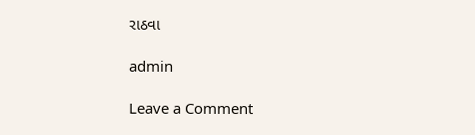રાઠવા

admin

Leave a Comment